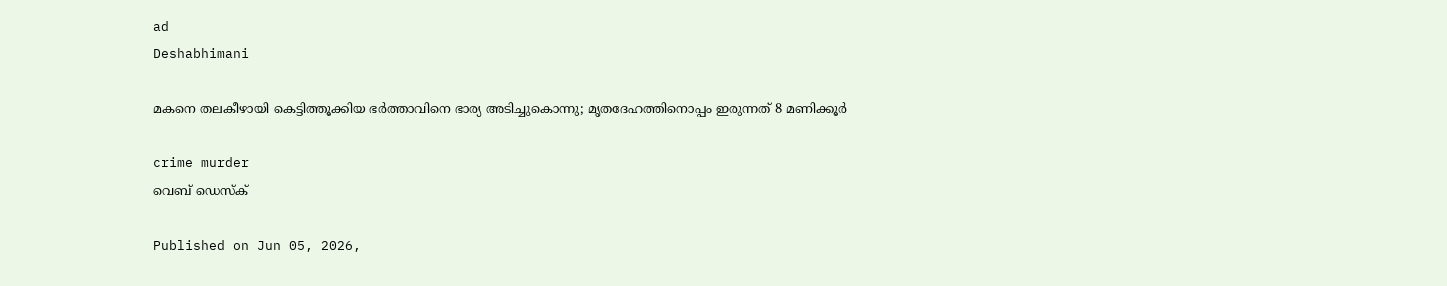ad
Deshabhimani

മകനെ തലകീഴായി കെട്ടിത്തൂക്കിയ ഭർത്താവിനെ ഭാര്യ അടിച്ചുകൊന്നു; മൃതദേഹത്തിനൊപ്പം ഇരുന്നത് 8 മണിക്കൂർ

crime murder
വെബ് ഡെസ്ക്

Published on Jun 05, 2026,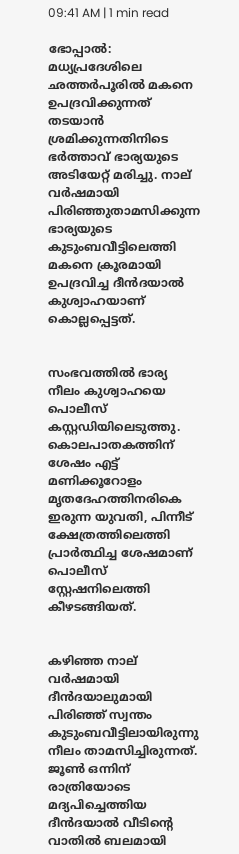09:41 AM | 1 min read

ഭോപ്പാൽ: മധ്യപ്രദേശിലെ ഛത്തർപൂരിൽ മകനെ ഉപദ്രവിക്കുന്നത് തടയാൻ ശ്രമിക്കുന്നതിനിടെ ഭർത്താവ് ഭാര്യയുടെ അടിയേറ്റ് മരിച്ചു. നാല് വർഷമായി പിരിഞ്ഞുതാമസിക്കുന്ന ഭാര്യയുടെ കുടുംബവീട്ടിലെത്തി മകനെ ക്രൂരമായി ഉപദ്രവിച്ച ദീൻദയാൽ കുശ്വാഹയാണ് കൊല്ലപ്പെട്ടത്.


സംഭവത്തിൽ ഭാര്യ നീലം കുശ്വാഹയെ പൊലീസ് കസ്റ്റഡിയിലെടുത്തു. കൊലപാതകത്തിന് ശേഷം എട്ട് മണിക്കൂറോളം മൃതദേഹത്തിനരികെ ഇരുന്ന യുവതി, പിന്നീട് ക്ഷേത്രത്തിലെത്തി പ്രാർത്ഥിച്ച ശേഷമാണ് പൊലീസ് സ്റ്റേഷനിലെത്തി കീഴടങ്ങിയത്.


കഴിഞ്ഞ നാല് വർഷമായി ദീൻദയാലുമായി പിരിഞ്ഞ് സ്വന്തം കുടുംബവീട്ടിലായിരുന്നു നീലം താമസിച്ചിരുന്നത്. ജൂൺ ഒന്നിന് രാത്രിയോടെ മദ്യപിച്ചെത്തിയ ദീൻദയാൽ വീടിന്റെ വാതിൽ ബലമായി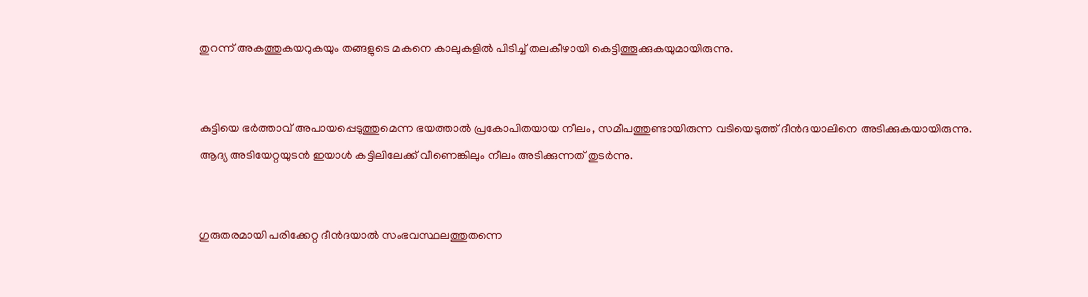തുറന്ന് അകത്തുകയറുകയും തങ്ങളുടെ മകനെ കാലുകളിൽ പിടിച്ച് തലകീഴായി കെട്ടിത്തൂക്കുകയുമായിരുന്നു.


കുട്ടിയെ ഭർത്താവ് അപായപ്പെടുത്തുമെന്ന ഭയത്താൽ പ്രകോപിതയായ നീലം, സമീപത്തുണ്ടായിരുന്ന വടിയെടുത്ത് ദീൻദയാലിനെ അടിക്കുകയായിരുന്നു. ആദ്യ അടിയേറ്റയുടൻ ഇയാൾ കട്ടിലിലേക്ക് വീണെങ്കിലും നീലം അടിക്കുന്നത് തുടർന്നു.


ഗുരുതരമായി പരിക്കേറ്റ ദീൻദയാൽ സംഭവസ്ഥലത്തുതന്നെ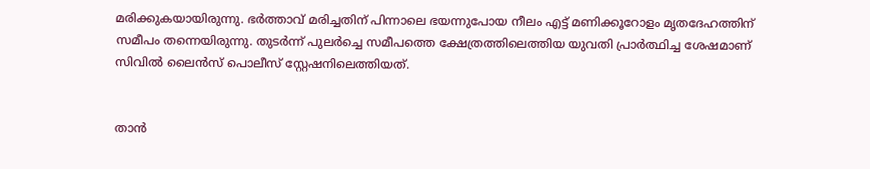മരിക്കുകയായിരുന്നു. ഭർത്താവ് മരിച്ചതിന് പിന്നാലെ ഭയന്നുപോയ നീലം എട്ട് മണിക്കൂറോളം മൃതദേഹത്തിന് സമീപം തന്നെയിരുന്നു. തുടർന്ന് പുലർച്ചെ സമീപത്തെ ക്ഷേത്രത്തിലെത്തിയ യുവതി പ്രാർത്ഥിച്ച ശേഷമാണ് സിവിൽ ലൈൻസ് പൊലീസ് സ്റ്റേഷനിലെത്തിയത്.


താൻ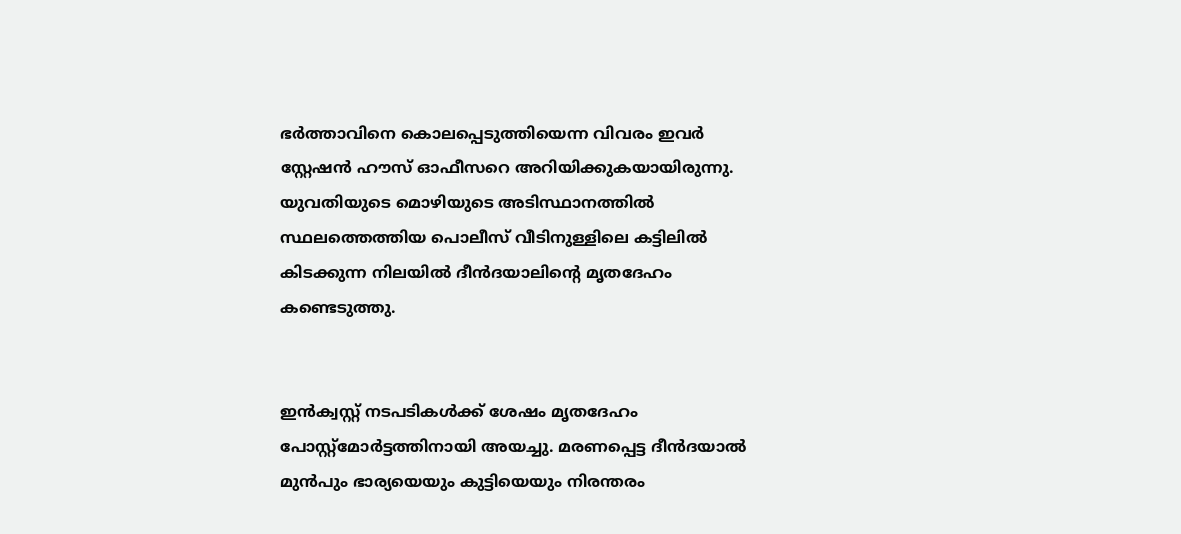ഭർത്താവിനെ കൊലപ്പെടുത്തിയെന്ന വിവരം ഇവർ സ്റ്റേഷൻ ഹൗസ് ഓഫീസറെ അറിയിക്കുകയായിരുന്നു. യുവതിയുടെ മൊഴിയുടെ അടിസ്ഥാനത്തിൽ സ്ഥലത്തെത്തിയ പൊലീസ് വീടിനുള്ളിലെ കട്ടിലിൽ കിടക്കുന്ന നിലയിൽ ദീൻദയാലിന്റെ മൃതദേഹം കണ്ടെടുത്തു.


ഇൻക്വസ്റ്റ് നടപടികൾക്ക് ശേഷം മൃതദേഹം പോസ്റ്റ്‌മോർട്ടത്തിനായി അയച്ചു. മരണപ്പെട്ട ദീൻദയാൽ മുൻപും ഭാര്യയെയും കുട്ടിയെയും നിരന്തരം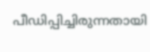പീഡിപ്പിച്ചിരുന്നതായി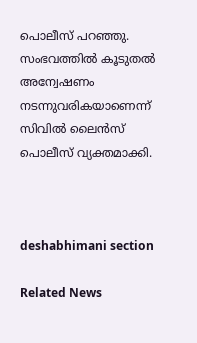പൊലീസ് പറഞ്ഞു. സംഭവത്തിൽ കൂടുതൽ അന്വേഷണം നടന്നുവരികയാണെന്ന് സിവിൽ ലൈൻസ് പൊലീസ് വ്യക്തമാക്കി.



deshabhimani section

Related News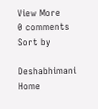View More
0 comments
Sort by

Deshabhimani
Home